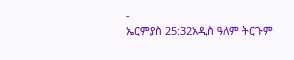-
ኤርምያስ 25:32አዲስ ዓለም ትርጉም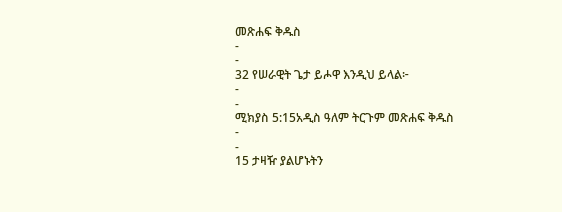መጽሐፍ ቅዱስ
-
-
32 የሠራዊት ጌታ ይሖዋ እንዲህ ይላል፦
-
-
ሚክያስ 5:15አዲስ ዓለም ትርጉም መጽሐፍ ቅዱስ
-
-
15 ታዛዥ ያልሆኑትን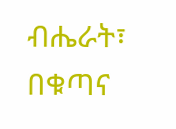ብሔራት፣
በቁጣና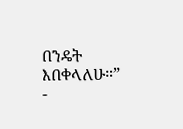በንዴት እበቀላለሁ።”
-